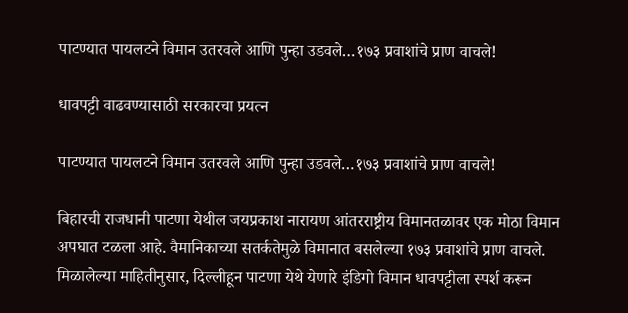पाटण्यात पायलटने विमान उतरवले आणि पुन्हा उडवले…१७३ प्रवाशांचे प्राण वाचले!

धावपट्टी वाढवण्यासाठी सरकारचा प्रयत्न

पाटण्यात पायलटने विमान उतरवले आणि पुन्हा उडवले…१७३ प्रवाशांचे प्राण वाचले!

बिहारची राजधानी पाटणा येथील जयप्रकाश नारायण आंतरराष्ट्रीय विमानतळावर एक मोठा विमान अपघात टळला आहे. वैमानिकाच्या सतर्कतेमुळे विमानात बसलेल्या १७३ प्रवाशांचे प्राण वाचले. मिळालेल्या माहितीनुसार, दिल्लीहून पाटणा येथे येणारे इंडिगो विमान धावपट्टीला स्पर्श करून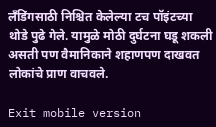लँडिंगसाठी निश्चित केलेल्या टच पॉइंटच्या थोडे पुढे गेले. यामुळे मोठी दुर्घटना घडू शकली असती पण वैमानिकाने शहाणपण दाखवत लोकांचे प्राण वाचवले.

Exit mobile version